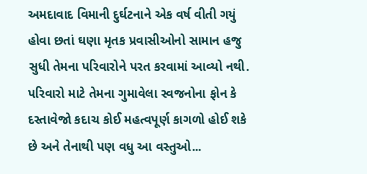અમદાવાદ વિમાની દુર્ઘટનાને એક વર્ષ વીતી ગયું હોવા છતાં ઘણા મૃતક પ્રવાસીઓનો સામાન હજુ સુધી તેમના પરિવારોને પરત કરવામાં આવ્યો નથી. પરિવારો માટે તેમના ગુમાવેલા સ્વજનોના ફોન કે દસ્તાવેજો કદાચ કોઈ મહત્વપૂર્ણ કાગળો હોઈ શકે છે અને તેનાથી પણ વધુ આ વસ્તુઓ...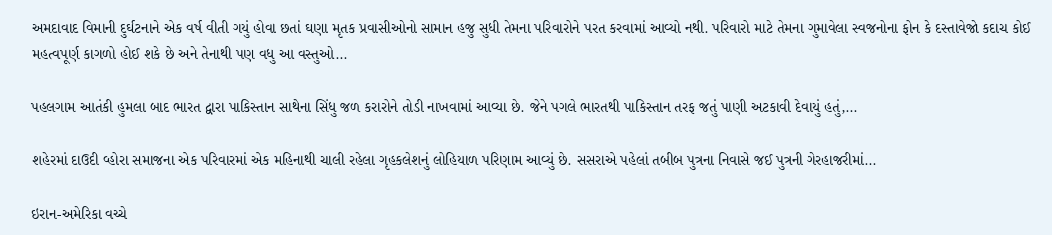અમદાવાદ વિમાની દુર્ઘટનાને એક વર્ષ વીતી ગયું હોવા છતાં ઘણા મૃતક પ્રવાસીઓનો સામાન હજુ સુધી તેમના પરિવારોને પરત કરવામાં આવ્યો નથી. પરિવારો માટે તેમના ગુમાવેલા સ્વજનોના ફોન કે દસ્તાવેજો કદાચ કોઈ મહત્વપૂર્ણ કાગળો હોઈ શકે છે અને તેનાથી પણ વધુ આ વસ્તુઓ...

પહલગામ આતંકી હુમલા બાદ ભારત દ્વારા પાકિસ્તાન સાથેના સિંધુ જળ કરારોને તોડી નાખવામાં આવ્યા છે. જેને પગલે ભારતથી પાકિસ્તાન તરફ જતું પાણી અટકાવી દેવાયું હતું,...

શહેરમાં દાઉદી વ્હોરા સમાજના એક પરિવારમાં એક મહિનાથી ચાલી રહેલા ગૃહકલેશનું લોહિયાળ પરિણામ આવ્યું છે. સસરાએ પહેલાં તબીબ પુત્રના નિવાસે જઈ પુત્રની ગેરહાજરીમાં...

ઇરાન-અમેરિકા વચ્ચે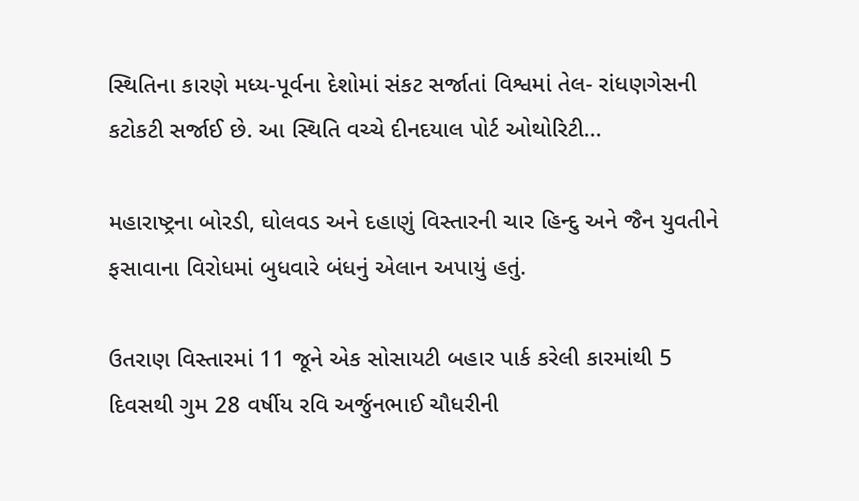સ્થિતિના કારણે મધ્ય-પૂર્વના દેશોમાં સંકટ સર્જાતાં વિશ્વમાં તેલ- રાંધણગેસની કટોકટી સર્જાઈ છે. આ સ્થિતિ વચ્ચે દીનદયાલ પોર્ટ ઓથોરિટી...

મહારાષ્ટ્રના બોરડી, ઘોલવડ અને દહાણું વિસ્તારની ચાર હિન્દુ અને જૈન યુવતીને ફસાવાના વિરોધમાં બુધવારે બંધનું એલાન અપાયું હતું.

ઉતરાણ વિસ્તારમાં 11 જૂને એક સોસાયટી બહાર પાર્ક કરેલી કારમાંથી 5 દિવસથી ગુમ 28 વર્ષીય રવિ અર્જુનભાઈ ચૌધરીની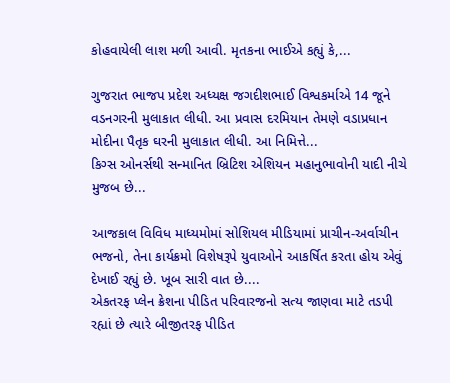કોહવાયેલી લાશ મળી આવી. મૃતકના ભાઈએ કહ્યું કે,...

ગુજરાત ભાજપ પ્રદેશ અધ્યક્ષ જગદીશભાઈ વિશ્વકર્માએ 14 જૂને વડનગરની મુલાકાત લીધી. આ પ્રવાસ દરમિયાન તેમણે વડાપ્રધાન મોદીના પૈતૃક ઘરની મુલાકાત લીધી. આ નિમિત્તે...
કિગ્સ ઓનર્સથી સન્માનિત બ્રિટિશ એશિયન મહાનુભાવોની યાદી નીચે મુજબ છે...

આજકાલ વિવિધ માધ્યમોમાં સોશિયલ મીડિયામાં પ્રાચીન-અર્વાચીન ભજનો, તેના કાર્યક્રમો વિશેષરૂપે યુવાઓને આકર્ષિત કરતા હોય એવું દેખાઈ રહ્યું છે. ખૂબ સારી વાત છે....
એકતરફ પ્લેન ક્રેશના પીડિત પરિવારજનો સત્ય જાણવા માટે તડપી રહ્યાં છે ત્યારે બીજીતરફ પીડિત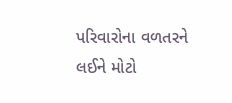પરિવારોના વળતરને લઈને મોટો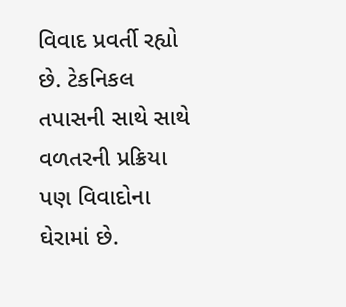વિવાદ પ્રવર્તી રહ્યો છે. ટેકનિકલ તપાસની સાથે સાથે વળતરની પ્રક્રિયા પણ વિવાદોના ઘેરામાં છે.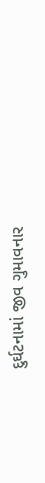દુર્ઘટનામાં જીવ ગુમાવનાર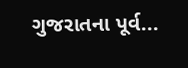ગુજરાતના પૂર્વ...